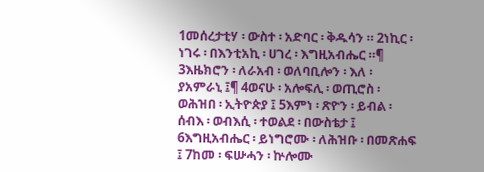1መሰረታቲሃ ፡ ውስተ ፡ አድባር ፡ ቅዱሳን ። 2ነኪር ፡ ነገሩ ፡ በእንቲአኪ ፡ ሀገረ ፡ እግዚአብሔር ።¶ 3እዜክሮን ፡ ለራአብ ፡ ወለባቢሎን ፡ እለ ፡ ያአምራኒ ፤¶ 4ወናሁ ፡ አሎፍሊ ፡ ወጢሮስ ፡ ወሕዝበ ፡ ኢትዮጵያ ፤ 5እምነ ፡ ጽዮን ፡ ይብል ፡ ሰብእ ፡ ወብእሲ ፡ ተወልደ ፡ በውስቴታ ፤ 6እግዚአብሔር ፡ ይነግሮሙ ፡ ለሕዝቡ ፡ በመጽሐፍ ፤ 7ከመ ፡ ፍሡሓን ፡ ኵሎሙ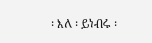፡ እለ ፡ ይነብሩ ፡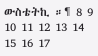ውስቴትኪ ።¶ 8 9 10 11 12 13 14 15 16 17